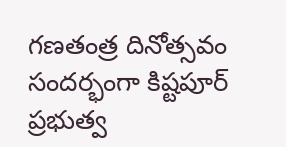గణతంత్ర దినోత్సవం సందర్భంగా కిష్టపూర్ ప్రభుత్వ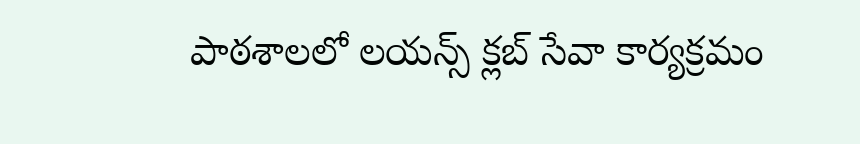పాఠశాలలో లయన్స్ క్లబ్ సేవా కార్యక్రమం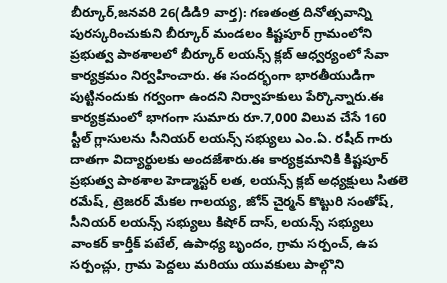బీర్కూర్,జనవరి 26(డిడి9 వార్త): గణతంత్ర దినోత్సవాన్ని పురస్కరించుకుని బీర్కూర్ మండలం కిష్టపూర్ గ్రామంలోని ప్రభుత్వ పాఠశాలలో బీర్కూర్ లయన్స్ క్లబ్ ఆధ్వర్యంలో సేవా కార్యక్రమం నిర్వహించారు. ఈ సందర్భంగా భారతీయుడిగా పుట్టినందుకు గర్వంగా ఉందని నిర్వాహకులు పేర్కొన్నారు.ఈ కార్యక్రమంలో భాగంగా సుమారు రూ.7,000 విలువ చేసే 160 స్టీల్ గ్లాసులను సీనియర్ లయన్స్ సభ్యులు ఎం.ఏ. రషీద్ గారు దాతగా విద్యార్థులకు అందజేశారు.ఈ కార్యక్రమానికి కిష్టపూర్ ప్రభుత్వ పాఠశాల హెడ్మాస్టర్ లత, లయన్స్ క్లబ్ అధ్యక్షులు సితలె రమేష్, ట్రెజరర్ మేకల గాలయ్య, జోన్ చైర్మన్ కొట్టురి సంతోష్, సీనియర్ లయన్స్ సభ్యులు కిషోర్ దాస్, లయన్స్ సభ్యులు వాంకర్ కార్తీక్ పటేల్, ఉపాధ్య బృందం, గ్రామ సర్పంచ్, ఉప సర్పంచ్లు, గ్రామ పెద్దలు మరియు యువకులు పాల్గొని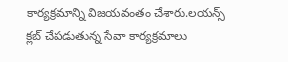కార్యక్రమాన్ని విజయవంతం చేశారు.లయన్స్ క్లబ్ చేపడుతున్న సేవా కార్యక్రమాలు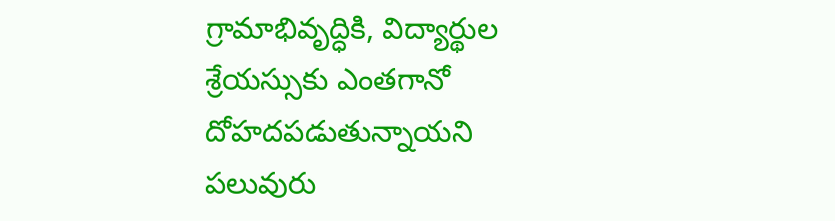గ్రామాభివృద్ధికి, విద్యార్థుల శ్రేయస్సుకు ఎంతగానో దోహదపడుతున్నాయని పలువురు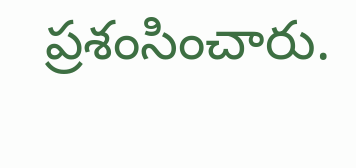ప్రశంసించారు.